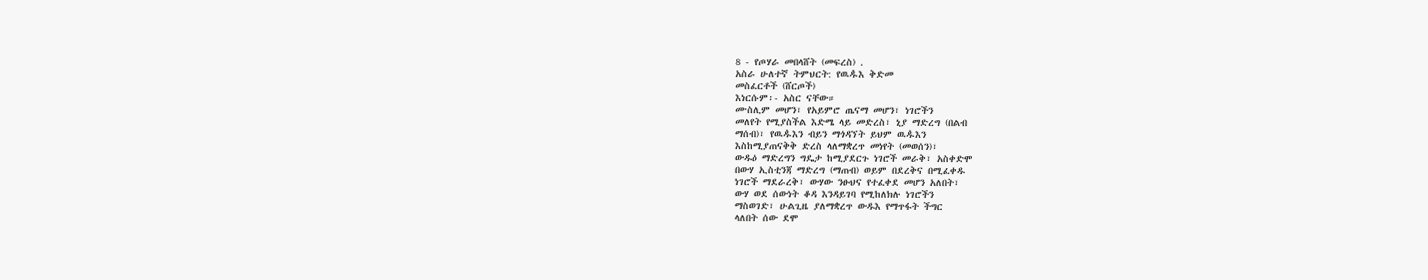8 - የጦሃራ መበላሸት (መፍረስ) .
አስራ ሁለተኛ ትምህርት: የዉዹእ ቅድመ
መስፈርቶች (ሸርጦች)
እነርሱም፡- አስር ናቸው።
ሙስሊም መሆን፣ የአይምሮ ጤናማ መሆን፣ ነገሮችን
መለየት የሚያስችል እድሜ ላይ መድረስ፣ ኒያ ማድረግ (በልብ
ማሰብ)፣ የዉዹእን ብይን ማጎዳኘት ይህም ዉዹእን
እስከሚያጠናቅቅ ድረስ ላለማቋረጥ መነየት (መወሰን)፣
ውዱዕ ማድረግን ግዴታ ከሚያደርጉ ነገሮች መራቅ፣ አስቀድሞ
በውሃ ኢስቲንጃ ማድረግ (ማጠብ) ወይም በደረቅና በሚፈቀዱ
ነገሮች ማደራረቅ፣ ውሃው ንፁህና የተፈቀደ መሆን አለበት፣
ውሃ ወደ ሰውነት ቆዳ እንዳይገባ የሚከለክሉ ነገሮችን
ማስወገድ፣ ሁልጊዜ ያለማቋረጥ ውዱእ የማጥፋት ችግር
ላለበት ሰው ደሞ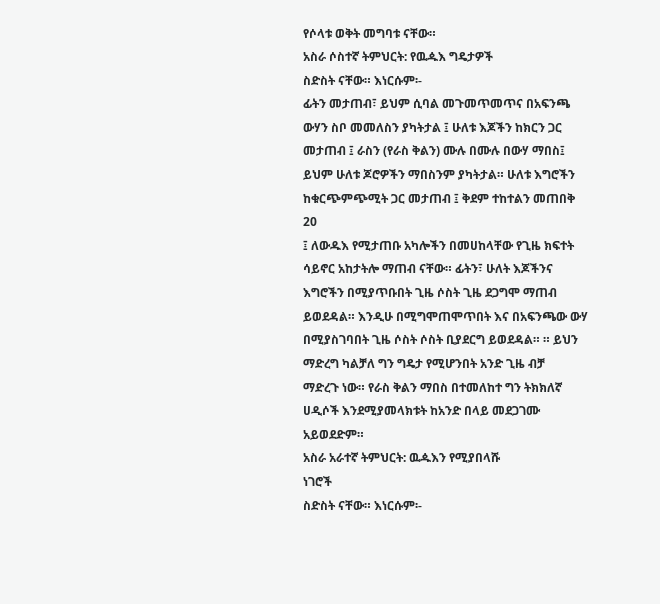የሶላቱ ወቅት መግባቱ ናቸው።
አስራ ሶስተኛ ትምህርት: የዉዹእ ግዴታዎች
ስድስት ናቸው። እነርሱም፡-
ፊትን መታጠብ፣ ይህም ሲባል መጉመጥመጥና በአፍንጫ
ውሃን ስቦ መመለስን ያካትታል ፤ ሁለቱ እጆችን ከክርን ጋር
መታጠብ ፤ ራስን (የራስ ቅልን) ሙሉ በሙሉ በውሃ ማበስ፤
ይህም ሁለቱ ጆሮዎችን ማበስንም ያካትታል። ሁለቱ እግሮችን
ከቁርጭምጭሚት ጋር መታጠብ ፤ ቅደም ተከተልን መጠበቅ
20
፤ ለውዱእ የሚታጠቡ አካሎችን በመሀከላቸው የጊዜ ክፍተት
ሳይኖር አከታትሎ ማጠብ ናቸው። ፊትን፣ ሁለት እጆችንና
እግሮችን በሚያጥቡበት ጊዜ ሶስት ጊዜ ደጋግሞ ማጠብ
ይወደዳል። እንዲሁ በሚግሞጠሞጥበት እና በአፍንጫው ውሃ
በሚያስገባበት ጊዜ ሶስት ሶስት ቢያደርግ ይወደዳል። ። ይህን
ማድረግ ካልቻለ ግን ግዴታ የሚሆንበት አንድ ጊዜ ብቻ
ማድረጉ ነው። የራስ ቅልን ማበስ በተመለከተ ግን ትክክለኛ
ሀዲሶች እንደሚያመላክቱት ከአንድ በላይ መደጋገሙ
አይወደድም።
አስራ አራተኛ ትምህርት: ዉዹእን የሚያበላሹ
ነገሮች
ስድስት ናቸው። እነርሱም፡-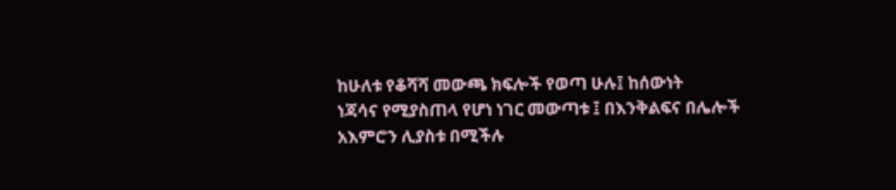ከሁለቱ የቆሻሻ መውጫ ክፍሎች የወጣ ሁሉ፤ ከሰውነት
ነጃሳና የሚያስጠላ የሆነ ነገር መውጣቱ ፤ በእንቅልፍና በሌሎች
አእምሮን ሊያስቱ በሚችሉ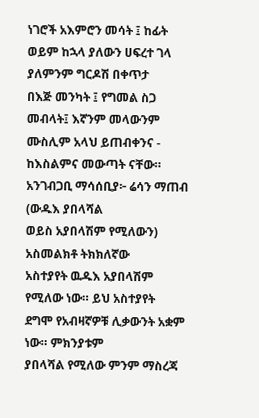ነገሮች አእምሮን መሳት ፤ ከፊት
ወይም ከኋላ ያለውን ሀፍረተ ገላ ያለምንም ግርዶሽ በቀጥታ
በእጅ መንካት ፤ የግመል ስጋ መብላት፤ እኛንም መላውንም
ሙስሊም አላህ ይጠብቀንና ‐ ከእስልምና መውጣት ናቸው።
አንገብጋቢ ማሳሰቢያ፦ ሬሳን ማጠብ (ውዱእ ያበላሻል
ወይስ አያበላሽም የሚለውን) አስመልክቶ ትክክለኛው
አስተያየት ዉዱእ አያበላሽም የሚለው ነው። ይህ አስተያየት
ደግሞ የአብዛኛዎቹ ሊቃውንት አቋም ነው። ምክንያቱም
ያበላሻል የሚለው ምንም ማስረጃ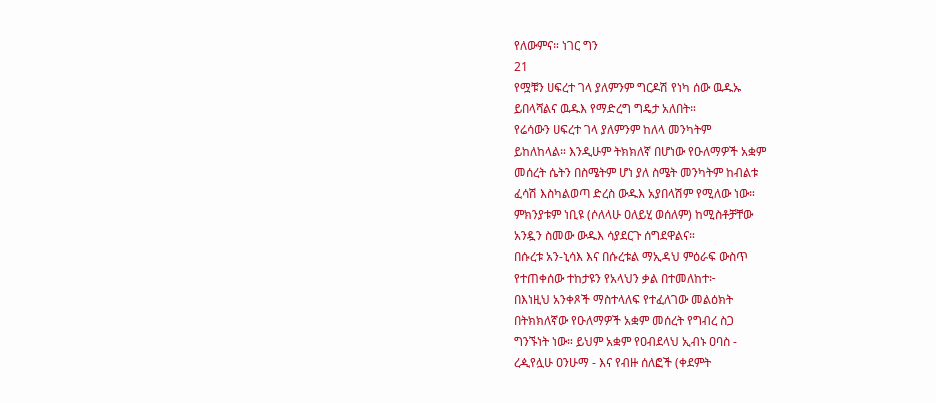የለውምና። ነገር ግን
21
የሟቹን ሀፍረተ ገላ ያለምንም ግርዶሽ የነካ ሰው ዉዱኡ
ይበላሻልና ዉዱእ የማድረግ ግዴታ አለበት።
የሬሳውን ሀፍረተ ገላ ያለምንም ከለላ መንካትም
ይከለከላል። እንዲሁም ትክክለኛ በሆነው የዑለማዎች አቋም
መሰረት ሴትን በስሜትም ሆነ ያለ ስሜት መንካትም ከብልቱ
ፈሳሽ እስካልወጣ ድረስ ውዱእ አያበላሽም የሚለው ነው።
ምክንያቱም ነቢዩ (ሶለላሁ ዐለይሂ ወሰለም) ከሚስቶቻቸው
አንዷን ስመው ውዱእ ሳያደርጉ ሰግደዋልና።
በሱረቱ አን-ኒሳእ እና በሱረቱል ማኢዳህ ምዕራፍ ውስጥ
የተጠቀሰው ተከታዩን የአላህን ቃል በተመለከተ፦
በእነዚህ አንቀጾች ማስተላለፍ የተፈለገው መልዕክት
በትክክለኛው የዑለማዎች አቋም መሰረት የግብረ ስጋ
ግንኙነት ነው። ይህም አቋም የዐብደላህ ኢብኑ ዐባስ -
ረዺየሏሁ ዐንሁማ - እና የብዙ ሰለፎች (ቀደምት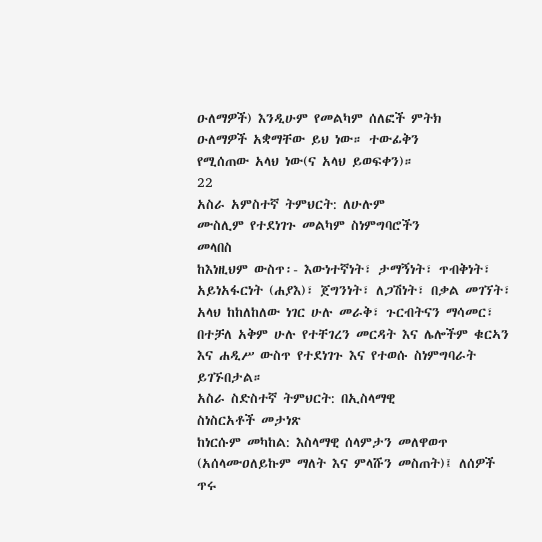ዑለማዎች) እንዲሁም የመልካም ሰለፎች ምትክ
ዑለማዎች አቋማቸው ይህ ነው። ተውፊቅን
የሚሰጠው አላህ ነው(ና አላህ ይወፍቀን)።
22
አስራ አምስተኛ ትምህርት: ለሁሉም
ሙስሊም የተደነገጉ መልካም ስነምግባሮችን
መላበስ
ከእነዚህም ውስጥ፡- እውነተኛነት፣ ታማኝነት፣ ጥብቅነት፣
አይነአፋርነት (ሐያእ)፣ ጀግንነት፣ ለጋሽነት፣ በቃል መገኘት፣
አላህ ከከለከለው ነገር ሁሉ መራቅ፣ ጉርብትናን ማሳመር፣
በተቻለ አቅም ሁሉ የተቸገረን መርዳት እና ሌሎችም ቁርኣን
እና ሐዲሥ ውስጥ የተደነገጉ እና የተወሱ ስነምግባራት
ይገኙበታል።
አስራ ስድስተኛ ትምህርት: በኢስላማዊ
ስነስርአቶች መታነጽ
ከነርሱም መካከል: እስላማዊ ሰላምታን መለዋወጥ
(አሰላሙዐለይኩም ማለት እና ምላሹን መስጠት)፤ ለሰዎች
ጥሩ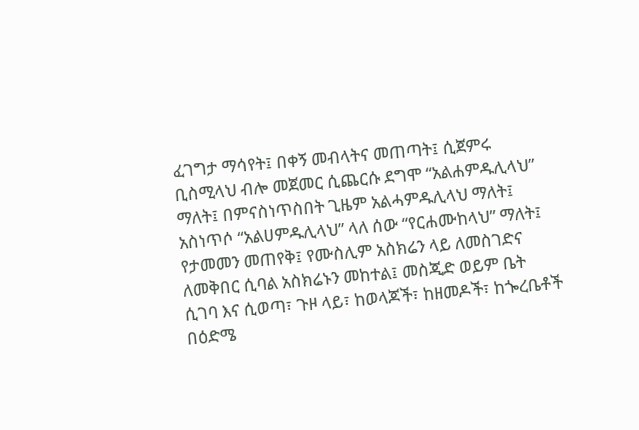ፈገግታ ማሳየት፤ በቀኝ መብላትና መጠጣት፤ ሲጀምሩ
ቢስሚላህ ብሎ መጀመር ሲጨርሱ ደግሞ “አልሐምዱሊላህ”
ማለት፤ በምናስነጥስበት ጊዜም አልሓምዱሊላህ ማለት፤
አስነጥሶ “አልሀምዱሊላህ” ላለ ሰው “የርሐሙከላህ” ማለት፤
የታመመን መጠየቅ፤ የሙስሊም አስክሬን ላይ ለመስገድና
ለመቅበር ሲባል አስክሬኑን መከተል፤ መስጂድ ወይም ቤት
ሲገባ እና ሲወጣ፣ ጉዞ ላይ፣ ከወላጆች፣ ከዘመዶች፣ ከጐረቤቶች
በዕድሜ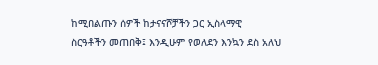ከሚበልጡን ሰዎች ከታናናሾቻችን ጋር ኢስላማዊ
ስርዓቶችን መጠበቅ፤ እንዲሁም የወለደን እንኳን ደስ አለህ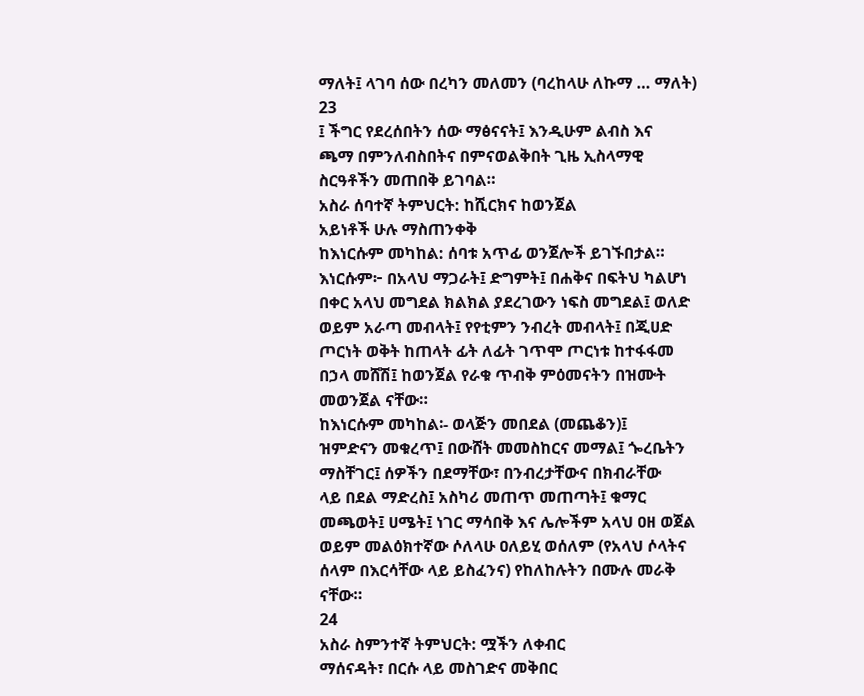ማለት፤ ላገባ ሰው በረካን መለመን (ባረከላሁ ለኩማ … ማለት)
23
፤ ችግር የደረሰበትን ሰው ማፅናናት፤ እንዲሁም ልብስ እና
ጫማ በምንለብስበትና በምናወልቅበት ጊዜ ኢስላማዊ
ስርዓቶችን መጠበቅ ይገባል።
አስራ ሰባተኛ ትምህርት: ከሺርክና ከወንጀል
አይነቶች ሁሉ ማስጠንቀቅ
ከእነርሱም መካከል: ሰባቱ አጥፊ ወንጀሎች ይገኙበታል።
እነርሱም፦ በአላህ ማጋራት፤ ድግምት፤ በሐቅና በፍትህ ካልሆነ
በቀር አላህ መግደል ክልክል ያደረገውን ነፍስ መግደል፤ ወለድ
ወይም አራጣ መብላት፤ የየቲምን ንብረት መብላት፤ በጂሀድ
ጦርነት ወቅት ከጠላት ፊት ለፊት ገጥሞ ጦርነቱ ከተፋፋመ
በኃላ መሸሽ፤ ከወንጀል የራቁ ጥብቅ ምዕመናትን በዝሙት
መወንጀል ናቸው።
ከእነርሱም መካከል፡- ወላጅን መበደል (መጨቆን)፤
ዝምድናን መቁረጥ፤ በውሸት መመስከርና መማል፤ ጐረቤትን
ማስቸገር፤ ሰዎችን በደማቸው፣ በንብረታቸውና በክብራቸው
ላይ በደል ማድረስ፤ አስካሪ መጠጥ መጠጣት፤ ቁማር
መጫወት፤ ሀሜት፤ ነገር ማሳበቅ እና ሌሎችም አላህ ዐዘ ወጀል
ወይም መልዕክተኛው ሶለላሁ ዐለይሂ ወሰለም (የአላህ ሶላትና
ሰላም በእርሳቸው ላይ ይስፈንና) የከለከሉትን በሙሉ መራቅ
ናቸው።
24
አስራ ስምንተኛ ትምህርት: ሟችን ለቀብር
ማሰናዳት፣ በርሱ ላይ መስገድና መቅበር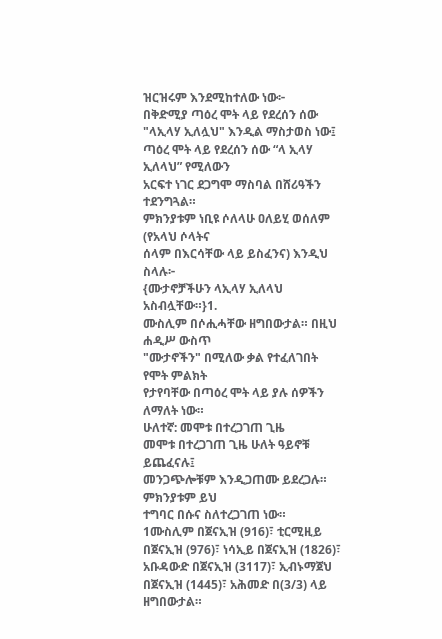ዝርዝሩም እንደሚከተለው ነው፦
በቅድሚያ ጣዕረ ሞት ላይ የደረሰን ሰው
"ላኢላሃ ኢለሏህ" እንዲል ማስታወስ ነው፤
ጣዕረ ሞት ላይ የደረሰን ሰው “ላ ኢላሃ ኢለላህ” የሚለውን
አርፍተ ነገር ደጋግሞ ማስባል በሸሪዓችን ተደንግጓል።
ምክንያቱም ነቢዩ ሶለላሁ ዐለይሂ ወሰለም (የአላህ ሶላትና
ሰላም በእርሳቸው ላይ ይስፈንና) እንዲህ ስላሉ፦
{ሙታኖቻችሁን ላኢላሃ ኢለላህ አስብሏቸው።}1.
ሙስሊም በሶሒሓቸው ዘግበውታል። በዚህ ሐዲሥ ውስጥ
"ሙታኖችን" በሚለው ቃል የተፈለገበት የሞት ምልክት
የታየባቸው በጣዕረ ሞት ላይ ያሉ ሰዎችን ለማለት ነው።
ሁለተኛ: መሞቱ በተረጋገጠ ጊዜ
መሞቱ በተረጋገጠ ጊዜ ሁለት ዓይኖቹ ይጨፈናሉ፤
መንጋጭሎቹም እንዲጋጠሙ ይደረጋሉ። ምክንያቱም ይህ
ተግባር በሱና ስለተረጋገጠ ነው።
1ሙስሊም በጀናኢዝ (916)፣ ቲርሚዚይ በጀናኢዝ (976)፣ ነሳኢይ በጀናኢዝ (1826)፣
አቡዳውድ በጀናኢዝ (3117)፣ ኢብኑማጀህ በጀናኢዝ (1445)፣ አሕመድ በ(3/3) ላይ
ዘግበውታል።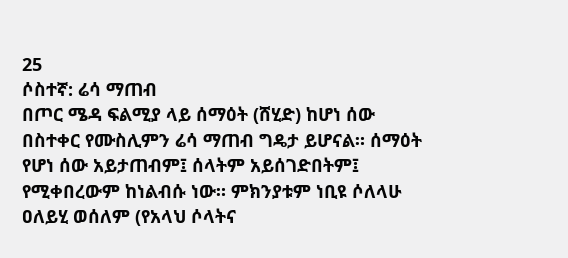25
ሶስተኛ: ሬሳ ማጠብ
በጦር ሜዳ ፍልሚያ ላይ ሰማዕት (ሸሂድ) ከሆነ ሰው
በስተቀር የሙስሊምን ሬሳ ማጠብ ግዴታ ይሆናል። ሰማዕት
የሆነ ሰው አይታጠብም፤ ሰላትም አይሰገድበትም፤
የሚቀበረውም ከነልብሱ ነው። ምክንያቱም ነቢዩ ሶለላሁ
ዐለይሂ ወሰለም (የአላህ ሶላትና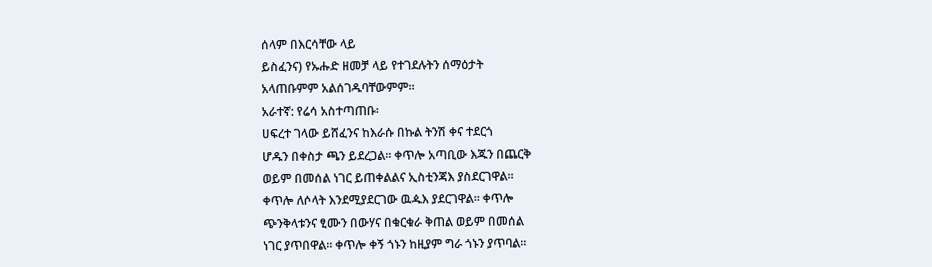ሰላም በእርሳቸው ላይ
ይስፈንና) የኡሑድ ዘመቻ ላይ የተገደሉትን ሰማዕታት
አላጠቡምም አልሰገዱባቸውምም።
አራተኛ: የሬሳ አስተጣጠቡ፡
ሀፍረተ ገላው ይሸፈንና ከእራሱ በኩል ትንሽ ቀና ተደርጎ
ሆዱን በቀስታ ጫን ይደረጋል። ቀጥሎ አጣቢው እጁን በጨርቅ
ወይም በመሰል ነገር ይጠቀልልና ኢስቲንጃእ ያስደርገዋል።
ቀጥሎ ለሶላት እንደሚያደርገው ዉዹእ ያደርገዋል። ቀጥሎ
ጭንቅላቱንና ፂሙን በውሃና በቁርቁራ ቅጠል ወይም በመሰል
ነገር ያጥበዋል። ቀጥሎ ቀኝ ጎኑን ከዚያም ግራ ጎኑን ያጥባል።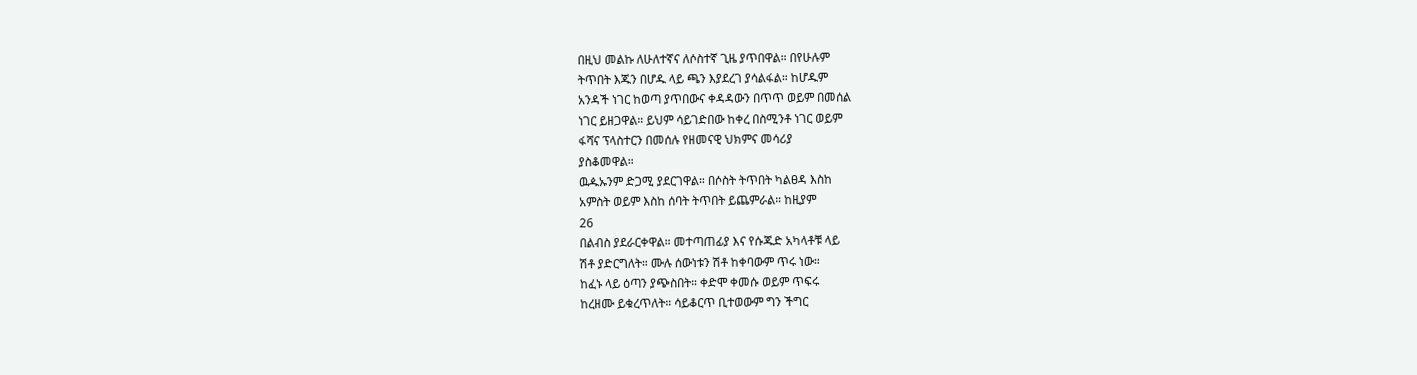በዚህ መልኩ ለሁለተኛና ለሶስተኛ ጊዜ ያጥበዋል። በየሁሉም
ትጥበት እጁን በሆዱ ላይ ጫን እያደረገ ያሳልፋል። ከሆዱም
አንዳች ነገር ከወጣ ያጥበውና ቀዳዳውን በጥጥ ወይም በመሰል
ነገር ይዘጋዋል። ይህም ሳይገድበው ከቀረ በስሚንቶ ነገር ወይም
ፋሻና ፕላስተርን በመሰሉ የዘመናዊ ህክምና መሳሪያ
ያስቆመዋል።
ዉዹኡንም ድጋሚ ያደርገዋል። በሶስት ትጥበት ካልፀዳ እስከ
አምስት ወይም እስከ ሰባት ትጥበት ይጨምራል። ከዚያም
26
በልብስ ያደራርቀዋል። መተጣጠፊያ እና የሱጁድ አካላቶቹ ላይ
ሽቶ ያድርግለት። ሙሉ ሰውነቱን ሽቶ ከቀባውም ጥሩ ነው።
ከፈኑ ላይ ዕጣን ያጭስበት። ቀድሞ ቀመሱ ወይም ጥፍሩ
ከረዘሙ ይቁረጥለት። ሳይቆርጥ ቢተወውም ግን ችግር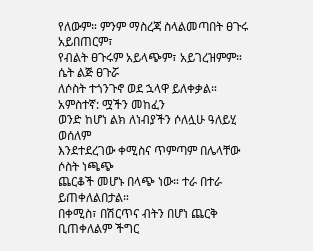የለውም። ምንም ማስረጃ ስላልመጣበት ፀጉሩ አይበጠርም፣
የብልት ፀጉሩም አይላጭም፣ አይገረዝምም። ሴት ልጅ ፀጉሯ
ለሶስት ተጎንጉኖ ወደ ኋላዋ ይለቀቃል።
አምስተኛ: ሟችን መከፈን
ወንድ ከሆነ ልክ ለነብያችን ሶለሏሁ ዓለይሂ ወሰለም
እንደተደረገው ቀሚስና ጥምጣም በሌላቸው ሶስት ነጫጭ
ጨርቆች መሆኑ በላጭ ነው። ተራ በተራ ይጠቀለልበታል።
በቀሚስ፣ በሽርጥና ብትን በሆነ ጨርቅ ቢጠቀለልም ችግር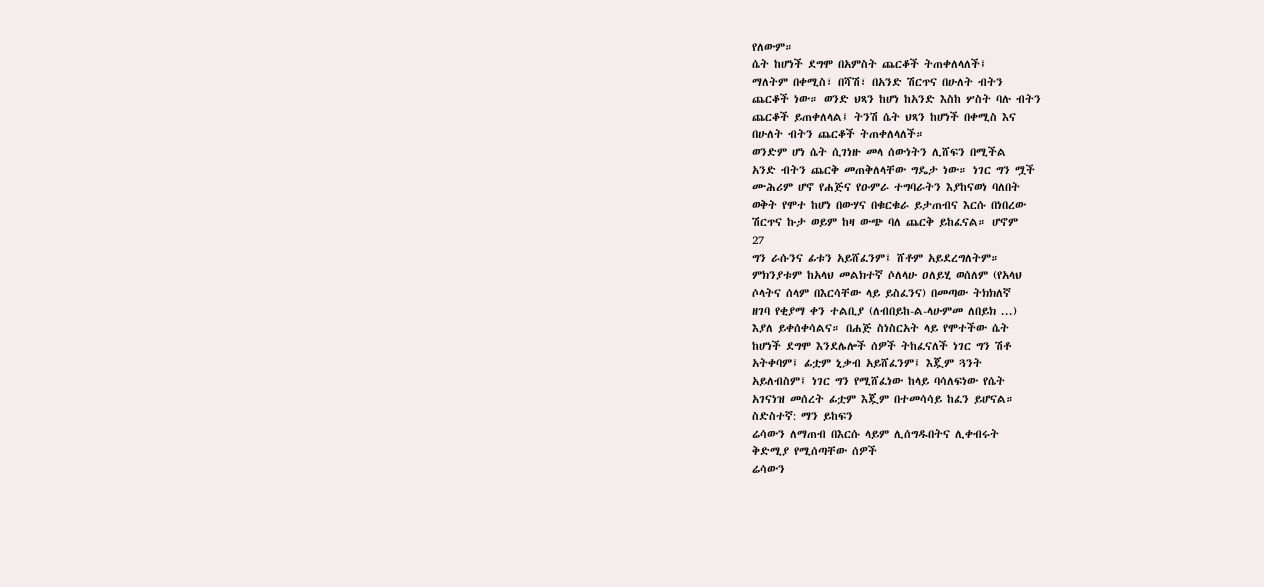የለውም።
ሴት ከሆነች ደግሞ በአምስት ጨርቆች ትጠቀለላለች፤
ማለትም በቀሚስ፣ በሻሽ፣ በአንድ ሽርጥና በሁለት ብትን
ጨርቆች ነው። ወንድ ህጻን ከሆነ ከአንድ እስከ ሦስት ባሉ ብትን
ጨርቆች ይጠቀለላል፤ ትንሽ ሴት ህጻን ከሆነች በቀሚስ እና
በሁለት ብትን ጨርቆች ትጠቀለላለች።
ወንድም ሆነ ሴት ሲገነዙ መላ ሰውነትን ሊሸፍን በሚችል
አንድ ብትን ጨርቅ መጠቅለላቸው ግዴታ ነው። ነገር ግን ሟች
ሙሕሪም ሆኖ የሐጅና የዑምራ ተግባራትን እያከናወነ ባለበት
ወቅት የሞተ ከሆነ በውሃና በቁርቁራ ይታጠብና እርሱ በነበረው
ሽርጥና ኩታ ወይም ከዛ ውጭ ባለ ጨርቅ ይከፈናል። ሆኖም
27
ግን ራሱንና ፊቱን አይሸፈንም፤ ሸቶም አይደረግለትም።
ምክንያቱም ከአላህ መልክተኛ ሶለላሁ ዐለይሂ ወሰለም (የአላህ
ሶላትና ሰላም በእርሳቸው ላይ ይስፈንና) በመጣው ትክክለኛ
ዘገባ የቂያማ ቀን ተልቢያ (ለብበይከ-ል-ላሁምመ ለበይክ ...)
እያለ ይቀሰቀሳልና። በሐጅ ስነስርአት ላይ የሞተችው ሴት
ከሆነች ደግሞ እንደሌሎች ሰዎች ትከፈናለች ነገር ግን ሽቶ
አትቀባም፤ ፊቷም ኒቃብ አይሸፈንም፤ እጇም ጓንት
አይለብስም፤ ነገር ግን የሚሸፈነው ከላይ ባሳለፍነው የሴት
አገናነዝ መሰረት ፊቷም እጇም በተመሳሳይ ከፈን ይሆናል።
ስድስተኛ: ማን ይከፍን
ሬሳውን ለማጠብ በእርሱ ላይም ሊሰግዱበትና ሊቀብሩት
ቅድሚያ የሚሰጣቸው ሰዎች
ሬሳውን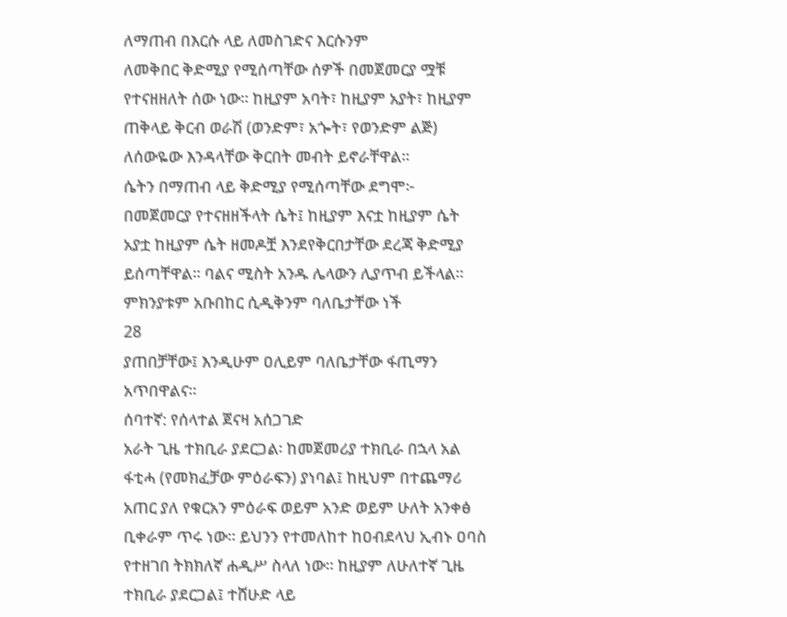ለማጠብ በእርሱ ላይ ለመስገድና እርሱንም
ለመቅበር ቅድሚያ የሚሰጣቸው ሰዎች በመጀመርያ ሟቹ
የተናዘዘለት ሰው ነው። ከዚያም አባት፣ ከዚያም አያት፣ ከዚያም
ጠቅላይ ቅርብ ወራሽ (ወንድም፣ አጐት፣ የወንድም ልጅ)
ለሰውዬው እንዳላቸው ቅርበት መብት ይኖራቸዋል።
ሴትን በማጠብ ላይ ቅድሚያ የሚሰጣቸው ደግሞ፦
በመጀመርያ የተናዘዘችላት ሴት፤ ከዚያም እናቷ ከዚያም ሴት
አያቷ ከዚያም ሴት ዘመዶቿ እንደየቅርበታቸው ደረጃ ቅድሚያ
ይሰጣቸዋል። ባልና ሚስት አንዱ ሌላውን ሊያጥብ ይችላል።
ምክንያቱም አቡበከር ሲዲቅንም ባለቤታቸው ነች
28
ያጠበቻቸው፤ እንዲሁም ዐሊይም ባለቤታቸው ፋጢማን
አጥበዋልና።
ሰባተኛ: የሰላተል ጀናዛ አሰጋገድ
አራት ጊዜ ተክቢራ ያደርጋል፡ ከመጀመሪያ ተክቢራ በኋላ አል
ፋቲሓ (የመክፈቻው ምዕራፍን) ያነባል፤ ከዚህም በተጨማሪ
አጠር ያለ የቁርአን ምዕራፍ ወይም አንድ ወይም ሁለት አንቀፅ
ቢቀራም ጥሩ ነው። ይህንን የተመለከተ ከዐብደላህ ኢብኑ ዐባስ
የተዘገበ ትክክለኛ ሐዲሥ ስላለ ነው። ከዚያም ለሁለተኛ ጊዜ
ተክቢራ ያደርጋል፤ ተሸሁድ ላይ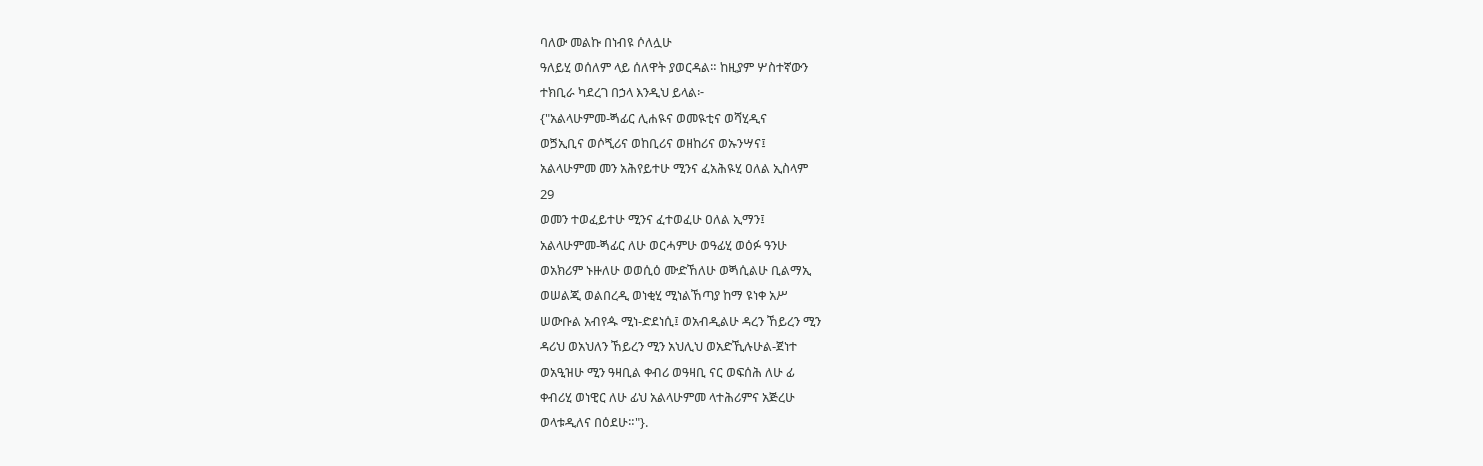ባለው መልኩ በነብዩ ሶለሏሁ
ዓለይሂ ወሰለም ላይ ሰለዋት ያወርዳል። ከዚያም ሦስተኛውን
ተክቢራ ካደረገ በኃላ እንዲህ ይላል፦
{"አልላሁምመ‐ጝፊር ሊሐዪና ወመዪቲና ወሻሂዲና
ወጛኢቢና ወሶጚሪና ወከቢሪና ወዘከሪና ወኡንሣና፤
አልላሁምመ መን አሕየይተሁ ሚንና ፈአሕዪሂ ዐለል ኢስላም
29
ወመን ተወፈይተሁ ሚንና ፈተወፈሁ ዐለል ኢማን፤
አልላሁምመ‐ጝፊር ለሁ ወርሓምሁ ወዓፊሂ ወዕፉ ዓንሁ
ወአክሪም ኑዙለሁ ወወሲዕ ሙድኸለሁ ወጝሲልሁ ቢልማኢ
ወሠልጂ ወልበረዲ ወነቂሂ ሚነልኸጣያ ከማ ዩነቀ አሥ
ሠውቡል አብየዹ ሚነ‐ድደነሲ፤ ወአብዲልሁ ዳረን ኸይረን ሚን
ዳሪህ ወአህለን ኸይረን ሚን አህሊህ ወአድኺሉሁል‐ጀነተ
ወአዒዝሁ ሚን ዓዛቢል ቀብሪ ወዓዛቢ ናር ወፍሰሕ ለሁ ፊ
ቀብሪሂ ወነዊር ለሁ ፊህ አልላሁምመ ላተሕሪምና አጅረሁ
ወላቱዲለና በዕደሁ።"}.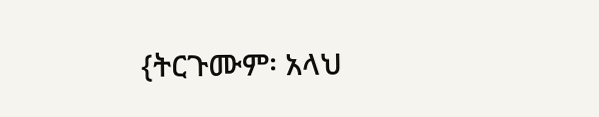{ትርጉሙም፡ አላህ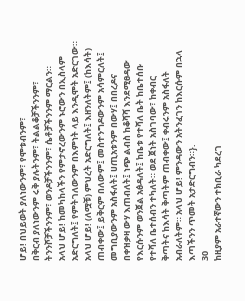ሆይ! በህይወት ያለነውንም፣ የሞቱብንም፣
በቅርብ ያለነውንም ሩቅ ያሉትንም፣ ትልልቆቻችንንም፣
ትንንሾቻችንንም፣ ወንዶቻችንንም፣ ሴቶቻችንንም ማርልን።
አላህ ሆይ! ከመካከላችን የምታኖረውንም ኑሮውን በኢስላም
አድርግለት፤ የምትገለውንም በእምነት ላይ እንዲሞት አድርገው።
አላህ ሆይ! (ለሟቹ) ምህረት አድርግለት፤ እዘንለትም፤ (ከእሳት)
ጠብቀው፤ ይቅርም በለውም፤ መስተንግዶውንም አሳምርለት፤
መግቢያውንም አስፋለት፤ ሀጢአቱንም በውሃ፤ በበረዶና
በቀዝቃዛ ውሃ እጠብለት፤ ነጭ ልብስ ከቆሻሻ እንደሚፀዳው
የእርሱንም ወንጀል አፅዳለት፤ ከቤቱ የተሻለ ቤት ከቤተሰቡ
የተሻለ ቤተሰብን ተካለት። ወደ ጀነት አስገባው፣ ከቀብር
ቅጣትና ከእሳት ቅጣትም ጠብቀው፤ ቀብሩንም አስፋለት
አብራለትም። አላህ ሆይ! ምንዳውን አትንፈገን ከእርሱም በኋላ
እጣችንን ጥመት አታድርግብን።}.
30
ከዚያም አራተኛውን ተክቢራ ካደረገ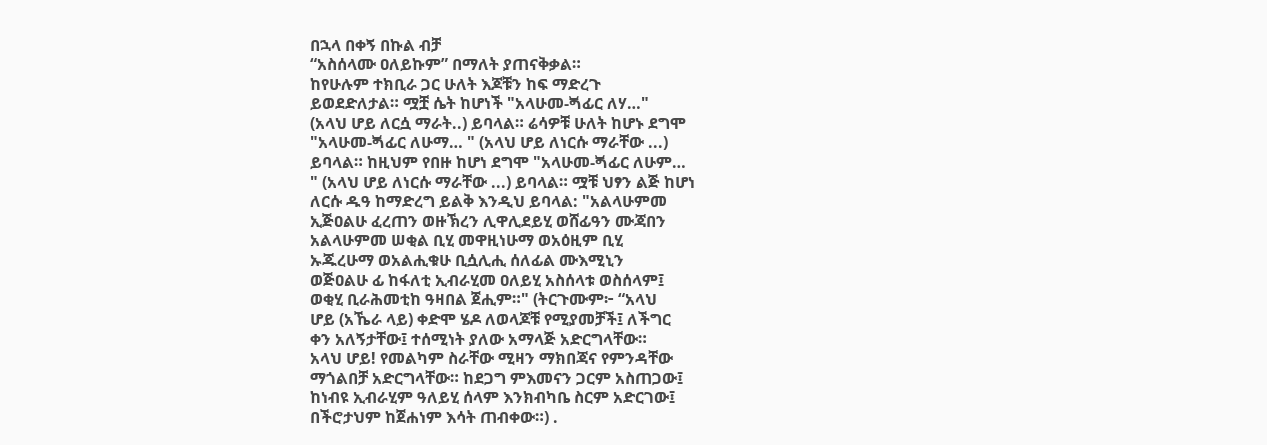በኋላ በቀኝ በኩል ብቻ
“አስሰላሙ ዐለይኩም” በማለት ያጠናቅቃል።
ከየሁሉም ተክቢራ ጋር ሁለት እጆቹን ከፍ ማድረጉ
ይወደድለታል። ሟቿ ሴት ከሆነች "አላሁመ‐ጝፊር ለሃ…"
(አላህ ሆይ ለርሷ ማራት..) ይባላል። ሬሳዎቹ ሁለት ከሆኑ ደግሞ
"አላሁመ‐ጝፊር ለሁማ… " (አላህ ሆይ ለነርሱ ማራቸው ...)
ይባላል። ከዚህም የበዙ ከሆነ ደግሞ "አላሁመ‐ጝፊር ለሁም…
" (አላህ ሆይ ለነርሱ ማራቸው ...) ይባላል። ሟቹ ህፃን ልጅ ከሆነ
ለርሱ ዱዓ ከማድረግ ይልቅ እንዲህ ይባላል: "አልላሁምመ
ኢጅዐልሁ ፈረጠን ወዙኽረን ሊዋሊደይሂ ወሸፊዓን ሙጃበን
አልላሁምመ ሠቂል ቢሂ መዋዚነሁማ ወአዕዚም ቢሂ
ኡጁረሁማ ወአልሒቁሁ ቢሷሊሒ ሰለፊል ሙእሚኒን
ወጅዐልሁ ፊ ከፋለቲ ኢብራሂመ ዐለይሂ አስሰላቱ ወስሰላም፤
ወቂሂ ቢራሕመቲከ ዓዛበል ጀሒም።" (ትርጉሙም፦ “አላህ
ሆይ (አኼራ ላይ) ቀድሞ ሄዶ ለወላጆቹ የሚያመቻች፤ ለችግር
ቀን አለኝታቸው፤ ተሰሚነት ያለው አማላጅ አድርግላቸው።
አላህ ሆይ! የመልካም ስራቸው ሚዛን ማክበጃና የምንዳቸው
ማጎልበቻ አድርግላቸው። ከደጋግ ምእመናን ጋርም አስጠጋው፤
ከነብዩ ኢብራሂም ዓለይሂ ሰላም እንክብካቤ ስርም አድርገው፤
በችሮታህም ከጀሐነም እሳት ጠብቀው።) .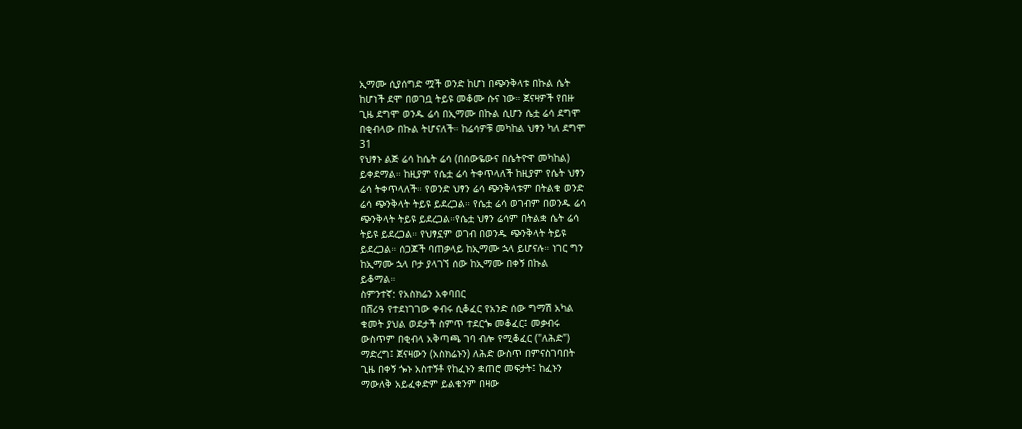ኢማሙ ሲያሰግድ ሟች ወንድ ከሆነ በጭንቅላቱ በኩል ሴት
ከሆነች ደሞ በወገቧ ትይዩ መቆሙ ሱና ነው። ጀናዛዎች የበዙ
ጊዜ ደግሞ ወንዱ ሬሳ በኢማሙ በኩል ሲሆን ሴቷ ሬሳ ደግሞ
በቂብላው በኩል ትሆናለች። ከሬሳዎቹ መካከል ህፃን ካለ ደግሞ
31
የህፃኑ ልጅ ሬሳ ከሴት ሬሳ (በሰውዬውና በሴትዮዋ መካከል)
ይቀደማል። ከዚያም የሴቷ ሬሳ ትቀጥላለች ከዚያም የሴት ህፃን
ሬሳ ትቀጥላለች። የወንድ ህፃን ሬሳ ጭንቅላቱም በትልቁ ወንድ
ሬሳ ጭንቅላት ትይዩ ይደረጋል። የሴቷ ሬሳ ወገብም በወንዱ ሬሳ
ጭንቅላት ትይዩ ይደረጋል።የሴቷ ህፃን ሬሳም በትልቋ ሴት ሬሳ
ትይዩ ይደረጋል። የህፃኗም ወገብ በወንዱ ጭንቅላት ትይዩ
ይደረጋል። ሰጋጆች ባጠቃላይ ከኢማሙ ኋላ ይሆናሉ። ነገር ግን
ከኢማሙ ኋላ ቦታ ያላገኘ ሰው ከኢማሙ በቀኝ በኩል
ይቆማል።
ስምንተኛ: የአስክሬን አቀባበር
በሸሪዓ የተደነገገው ቀብሩ ሲቆፈር የአንድ ሰው ግማሽ አካል
ቁመት ያህል ወደታች ስምጥ ተደርጐ መቆፈር፤ መቃብሩ
ውስጥም በቂብላ አቅጣጫ ገባ ብሎ የሚቆፈር ("ለሕድ")
ማድረግ፤ ጀናዛውን (አስክሬኑን) ለሕድ ውስጥ በምናስገባበት
ጊዜ በቀኝ ጐኑ አስተኝቶ የከፈኑን ቋጠሮ መፍታት፤ ከፈኑን
ማውለቅ አይፈቀድም ይልቁንም በዛው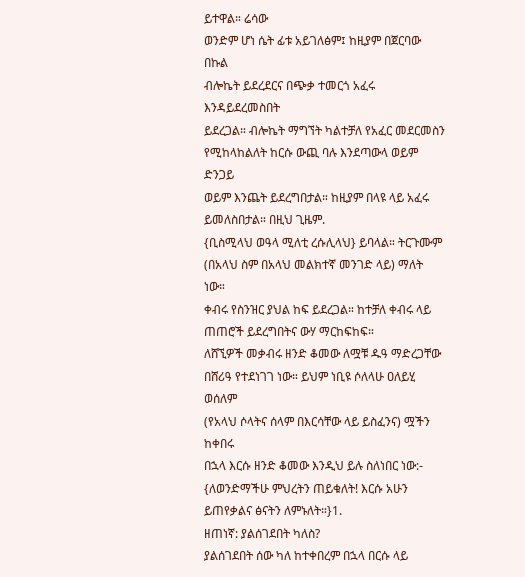ይተዋል። ሬሳው
ወንድም ሆነ ሴት ፊቱ አይገለፅም፤ ከዚያም በጀርባው በኩል
ብሎኬት ይደረደርና በጭቃ ተመርጎ አፈሩ እንዳይደረመስበት
ይደረጋል። ብሎኬት ማግኘት ካልተቻለ የአፈር መደርመስን
የሚከላከልለት ከርሱ ውጪ ባሉ እንደጣውላ ወይም ድንጋይ
ወይም እንጨት ይደረግበታል። ከዚያም በላዩ ላይ አፈሩ
ይመለስበታል። በዚህ ጊዜም.
{ቢስሚላህ ወዓላ ሚለቲ ረሱሊላህ} ይባላል። ትርጉሙም
(በአላህ ስም በአላህ መልክተኛ መንገድ ላይ) ማለት ነው።
ቀብሩ የስንዝር ያህል ከፍ ይደረጋል። ከተቻለ ቀብሩ ላይ
ጠጠሮች ይደረግበትና ውሃ ማርከፍከፍ።
ለሸኚዎች መቃብሩ ዘንድ ቆመው ለሟቹ ዱዓ ማድረጋቸው
በሸሪዓ የተደነገገ ነው። ይህም ነቢዩ ሶለላሁ ዐለይሂ ወሰለም
(የአላህ ሶላትና ሰላም በእርሳቸው ላይ ይስፈንና) ሟችን ከቀበሩ
በኋላ እርሱ ዘንድ ቆመው እንዲህ ይሉ ስለነበር ነው:-
{ለወንድማችሁ ምህረትን ጠይቁለት! እርሱ አሁን
ይጠየቃልና ፅናትን ለምኑለት።}1.
ዘጠነኛ: ያልሰገደበት ካለስ?
ያልሰገደበት ሰው ካለ ከተቀበረም በኋላ በርሱ ላይ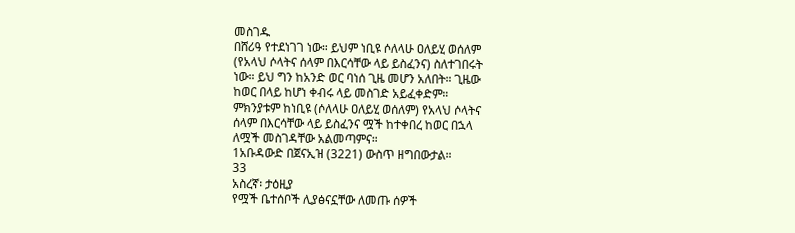መስገዱ
በሸሪዓ የተደነገገ ነው። ይህም ነቢዩ ሶለላሁ ዐለይሂ ወሰለም
(የአላህ ሶላትና ሰላም በእርሳቸው ላይ ይስፈንና) ስለተገበሩት
ነው። ይህ ግን ከአንድ ወር ባነሰ ጊዜ መሆን አለበት። ጊዜው
ከወር በላይ ከሆነ ቀብሩ ላይ መስገድ አይፈቀድም።
ምክንያቱም ከነቢዩ (ሶለላሁ ዐለይሂ ወሰለም) የአላህ ሶላትና
ሰላም በእርሳቸው ላይ ይስፈንና ሟች ከተቀበረ ከወር በኋላ
ለሟች መስገዳቸው አልመጣምና።
1አቡዳውድ በጀናኢዝ (3221) ውስጥ ዘግበውታል።
33
አስረኛ፡ ታዕዚያ
የሟች ቤተሰቦች ሊያፅናኗቸው ለመጡ ሰዎች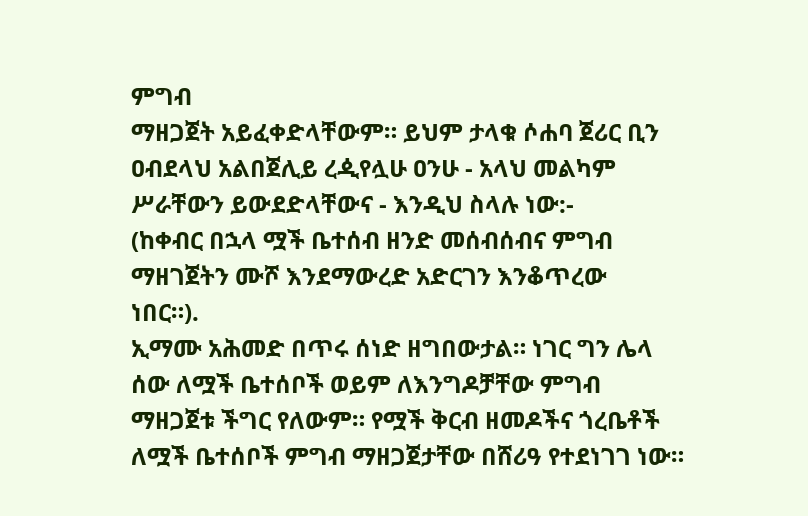ምግብ
ማዘጋጀት አይፈቀድላቸውም። ይህም ታላቁ ሶሐባ ጀሪር ቢን
ዐብደላህ አልበጀሊይ ረዺየሏሁ ዐንሁ - አላህ መልካም
ሥራቸውን ይውደድላቸውና - እንዲህ ስላሉ ነው:-
(ከቀብር በኋላ ሟች ቤተሰብ ዘንድ መሰብሰብና ምግብ
ማዘገጀትን ሙሾ እንደማውረድ አድርገን እንቆጥረው
ነበር።).
ኢማሙ አሕመድ በጥሩ ሰነድ ዘግበውታል። ነገር ግን ሌላ
ሰው ለሟች ቤተሰቦች ወይም ለእንግዶቻቸው ምግብ
ማዘጋጀቱ ችግር የለውም። የሟች ቅርብ ዘመዶችና ጎረቤቶች
ለሟች ቤተሰቦች ምግብ ማዘጋጀታቸው በሸሪዓ የተደነገገ ነው።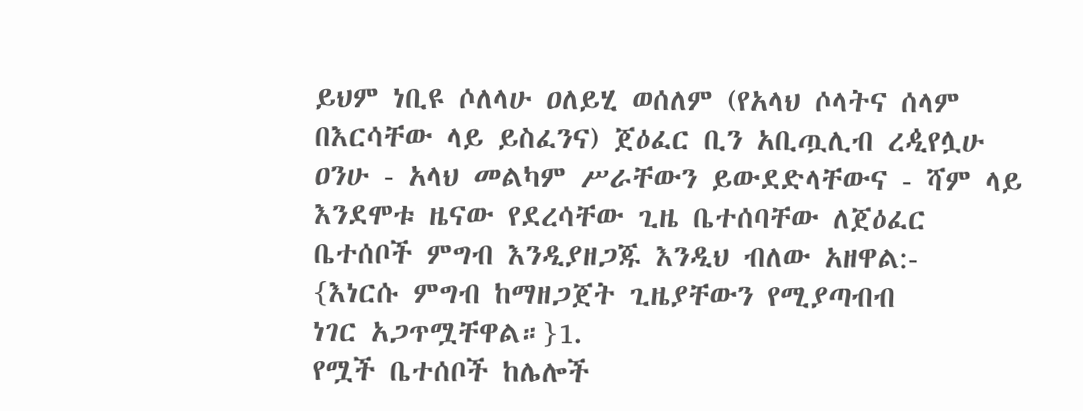ይህም ነቢዩ ሶለላሁ ዐለይሂ ወሰለም (የአላህ ሶላትና ሰላም
በእርሳቸው ላይ ይስፈንና) ጀዕፈር ቢን አቢጧሊብ ረዺየሏሁ
ዐንሁ - አላህ መልካም ሥራቸውን ይውደድላቸውና - ሻም ላይ
እንደሞቱ ዜናው የደረሳቸው ጊዜ ቤተሰባቸው ለጀዕፈር
ቤተሰቦች ምግብ እንዲያዘጋጁ እንዲህ ብለው አዘዋል:-
{እነርሱ ምግብ ከማዘጋጀት ጊዜያቸውን የሚያጣብብ
ነገር አጋጥሟቸዋል።}1.
የሟች ቤተሰቦች ከሌሎች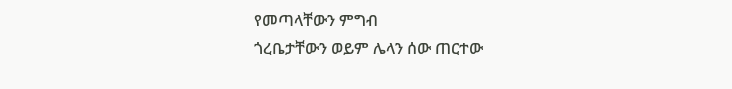የመጣላቸውን ምግብ
ጎረቤታቸውን ወይም ሌላን ሰው ጠርተው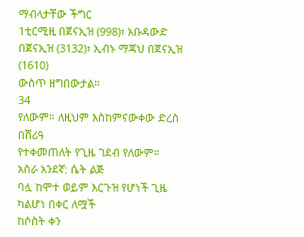ማብላታቸው ችግር
1ቲርሚዚ በጀናኢዝ (998)፣ አቡዳውድ በጀናኢዝ (3132)፣ ኢብኑ ማጃህ በጀናኢዝ (1610)
ውስጥ ዘግበውታል።
34
የለውም። ለዚህም እስከምናውቀው ድረስ በሸሪዓ
የተቀመጠለት የጊዜ ገደብ የለውም።
አስራ አንደኛ: ሴት ልጅ
ባሏ ከሞተ ወይም እርጉዝ የሆነች ጊዜ ካልሆነ በቀር ለሟች
ከሶስት ቀን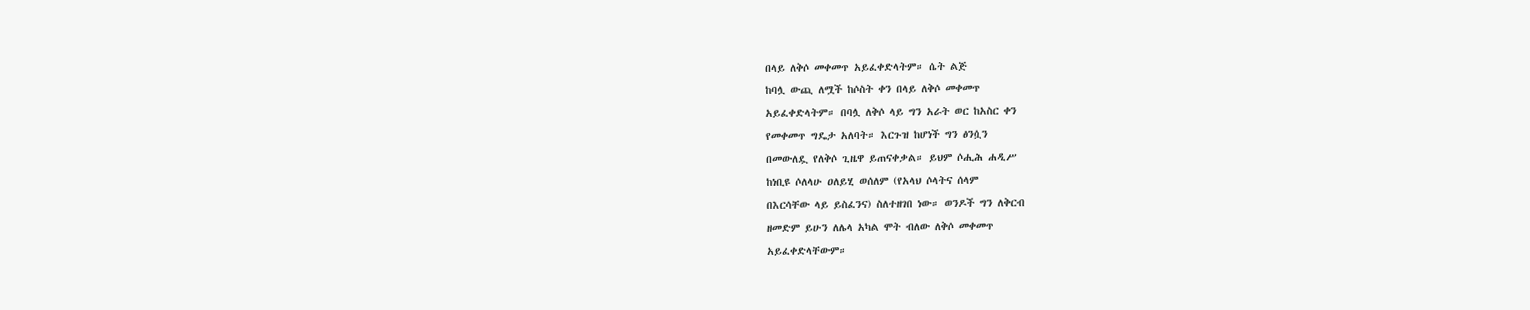በላይ ለቅሶ መቀመጥ አይፈቀድላትም። ሴት ልጅ
ከባሏ ውጪ ለሟች ከሶስት ቀን በላይ ለቅሶ መቀመጥ
አይፈቀድላትም። በባሏ ለቅሶ ላይ ግን አራት ወር ከአስር ቀን
የመቀመጥ ግዴታ አለባት። እርጉዝ ከሆነች ግን ፅንሷን
በመውለዷ የለቅሶ ጊዜዋ ይጠናቀቃል። ይህም ሶሒሕ ሐዲሥ
ከነቢዩ ሶለላሁ ዐለይሂ ወሰለም (የአላህ ሶላትና ሰላም
በእርሳቸው ላይ ይስፈንና) ስለተዘገበ ነው። ወንዶች ግን ለቅርብ
ዘመድም ይሁን ለሌላ አካል ሞት ብለው ለቅሶ መቀመጥ
አይፈቀድላቸውም።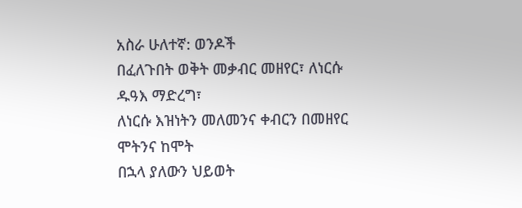አስራ ሁለተኛ: ወንዶች
በፈለጉበት ወቅት መቃብር መዘየር፣ ለነርሱ ዱዓእ ማድረግ፣
ለነርሱ እዝነትን መለመንና ቀብርን በመዘየር ሞትንና ከሞት
በኋላ ያለውን ህይወት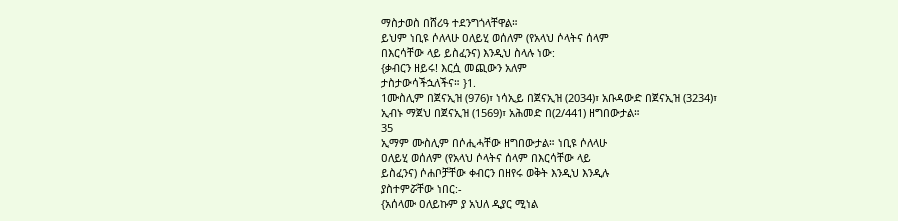ማስታወስ በሸሪዓ ተደንግጎላቸዋል።
ይህም ነቢዩ ሶለላሁ ዐለይሂ ወሰለም (የአላህ ሶላትና ሰላም
በእርሳቸው ላይ ይስፈንና) እንዲህ ስላሉ ነው:
{ቃብርን ዘይሩ! እርሷ መጪውን አለም
ታስታውሳችኋለችና። }1.
1ሙስሊም በጀናኢዝ (976)፣ ነሳኢይ በጀናኢዝ (2034)፣ አቡዳውድ በጀናኢዝ (3234)፣
ኢብኑ ማጀህ በጀናኢዝ (1569)፣ አሕመድ በ(2/441) ዘግበውታል።
35
ኢማም ሙስሊም በሶሒሓቸው ዘግበውታል። ነቢዩ ሶለላሁ
ዐለይሂ ወሰለም (የአላህ ሶላትና ሰላም በእርሳቸው ላይ
ይስፈንና) ሶሐቦቻቸው ቀብርን በዘየሩ ወቅት እንዲህ እንዲሉ
ያስተምሯቸው ነበር:-
{አሰላሙ ዐለይኩም ያ አህለ ዲያር ሚነል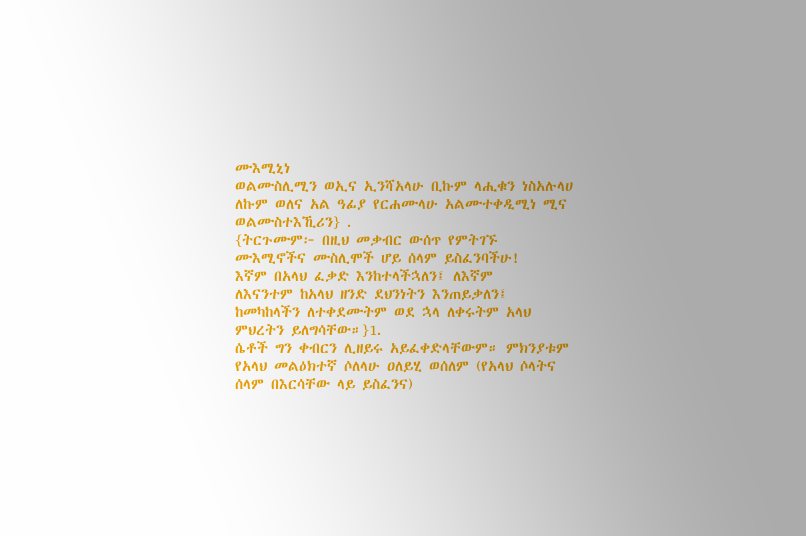ሙእሚኒነ
ወልሙስሊሚን ወኢና ኢንሻአላሁ ቢኩም ላሒቁን ነስአሉላሀ
ለኩም ወለና አል ዓፊያ የርሐሙላሁ አልሙተቀዲሚነ ሚና
ወልሙስተእኺሪን} .
{ትርጉሙም፦ በዚህ መቃብር ውሰጥ የምትገኙ
ሙእሚኖችና ሙስሊሞች ሆይ ሰላም ይስፈንባችሁ!
እኛም በአላህ ፈቃድ እንከተላችኋለን፤ ለእኛም
ለእናንተም ከአላህ ዘንድ ደህንነትን እንጠይቃለን፤
ከመካከላችን ለተቀደሙትም ወደ ኋላ ለቀሩትም አላህ
ምህረትን ይለግሳቸው።}1.
ሴቶች ግን ቀብርን ሊዘይሩ አይፈቀድላቸውም። ምክንያቱም
የአላህ መልዕክተኛ ሶለላሁ ዐለይሂ ወሰለም (የአላህ ሶላትና
ሰላም በእርሳቸው ላይ ይስፈንና)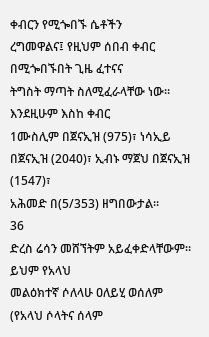ቀብርን የሚጐበኙ ሴቶችን
ረግመዋልና፤ የዚህም ሰበብ ቀብር በሚጐበኙበት ጊዜ ፈተናና
ትግስት ማጣት ስለሚፈራላቸው ነው። እንደዚሁም እስከ ቀብር
1ሙስሊም በጀናኢዝ (975)፣ ነሳኢይ በጀናኢዝ (2040)፣ ኢብኑ ማጀህ በጀናኢዝ (1547)፣
አሕመድ በ(5/353) ዘግበውታል።
36
ድረስ ሬሳን መሸኘትም አይፈቀድላቸውም። ይህም የአላህ
መልዕክተኛ ሶለላሁ ዐለይሂ ወሰለም (የአላህ ሶላትና ሰላም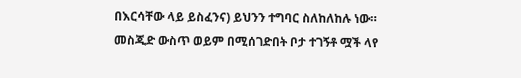በእርሳቸው ላይ ይስፈንና) ይህንን ተግባር ስለከለከሉ ነው።
መስጂድ ውስጥ ወይም በሚሰገድበት ቦታ ተገኝቶ ሟች ላየ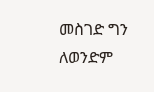መስገድ ግን ለወንድም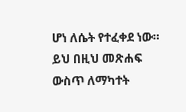ሆነ ለሴት የተፈቀደ ነው።
ይህ በዚህ መጽሐፍ ውስጥ ለማካተት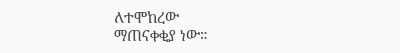ለተሞከረው
ማጠናቀቂያ ነው።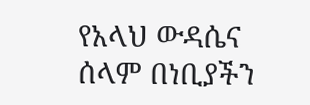የአላህ ውዳሴና ሰላም በነቢያችን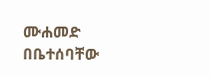ሙሐመድ
በቤተሰባቸው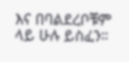እና በባልደረቦቹም ላይ ሁሉ ይስፈን።